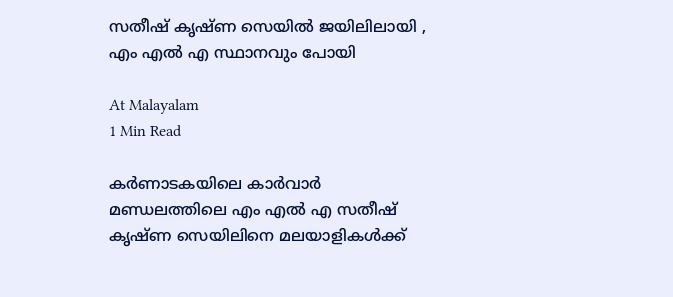സതീഷ് കൃഷ്ണ സെയിൽ ജയിലിലായി , എം എൽ എ സ്ഥാനവും പോയി

At Malayalam
1 Min Read

കർണാടകയിലെ കാർവാർ മണ്ഡലത്തിലെ എം എൽ എ സതീഷ് കൃഷ്ണ സെയിലിനെ മലയാളികൾക്ക്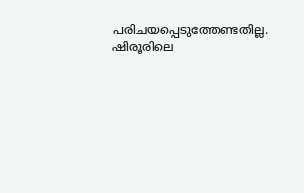പരിചയപ്പെടുത്തേണ്ടതില്ല. ഷിരൂരിലെ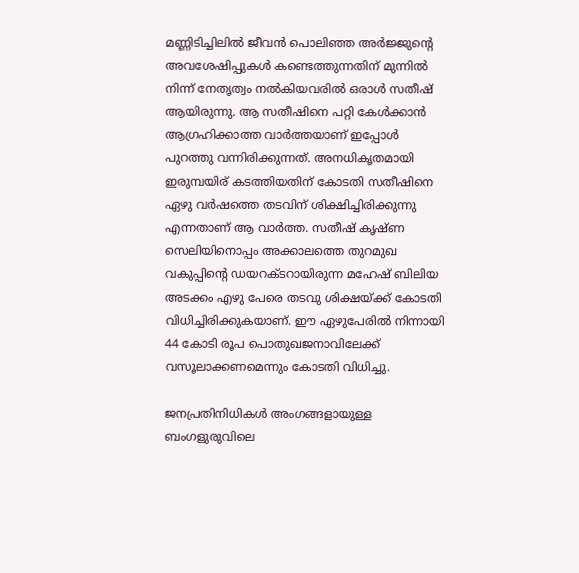മണ്ണിടിച്ചിലിൽ ജീവൻ പൊലിഞ്ഞ അർജ്ജുൻ്റെ അവശേഷിപ്പുകൾ കണ്ടെത്തുന്നതിന് മുന്നിൽ നിന്ന് നേതൃത്വം നൽകിയവരിൽ ഒരാൾ സതീഷ് ആയിരുന്നു. ആ സതീഷിനെ പറ്റി കേൾക്കാൻ ആഗ്രഹിക്കാത്ത വാർത്തയാണ് ഇപ്പോൾ പുറത്തു വന്നിരിക്കുന്നത്. അനധികൃതമായി ഇരുമ്പയിര് കടത്തിയതിന് കോടതി സതീഷിനെ ഏഴു വർഷത്തെ തടവിന് ശിക്ഷിച്ചിരിക്കുന്നു എന്നതാണ് ആ വാർത്ത. സതീഷ് കൃഷ്ണ സെലിയിനൊപ്പം അക്കാലത്തെ തുറമുഖ വകുപ്പിൻ്റെ ഡയറക്ടറായിരുന്ന മഹേഷ് ബിലിയ അടക്കം എഴു പേരെ തടവു ശിക്ഷയ്ക്ക് കോടതി വിധിച്ചിരിക്കുകയാണ്. ഈ ഏഴുപേരിൽ നിന്നായി 44 കോടി രൂപ പൊതുഖജനാവിലേക്ക് വസൂലാക്കണമെന്നും കോടതി വിധിച്ചു.

ജനപ്രതിനിധികൾ അംഗങ്ങളായുള്ള ബംഗളുരുവിലെ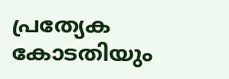പ്രത്യേക കോടതിയും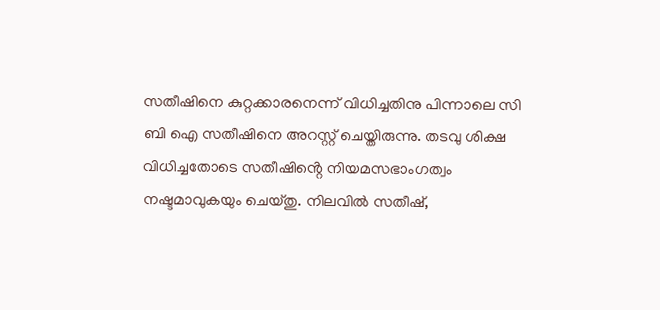സതീഷിനെ കുറ്റക്കാരനെന്ന് വിധിച്ചതിനു പിന്നാലെ സി ബി ഐ സതീഷിനെ അറസ്റ്റ് ചെയ്തിരുന്നു. തടവു ശിക്ഷ വിധിച്ചതോടെ സതീഷിൻ്റെ നിയമസഭാംഗത്വം നഷ്ടമാവുകയും ചെയ്തു. നിലവിൽ സതീഷ്,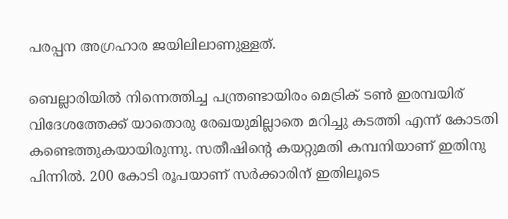പരപ്പന അഗ്രഹാര ജയിലിലാണുള്ളത്.

ബെല്ലാരിയിൽ നിന്നെത്തിച്ച പന്ത്രണ്ടായിരം മെട്രിക് ടൺ ഇരമ്പയിര് വിദേശത്തേക്ക് യാതൊരു രേഖയുമില്ലാതെ മറിച്ചു കടത്തി എന്ന് കോടതി കണ്ടെത്തുകയായിരുന്നു. സതീഷിൻ്റെ കയറ്റുമതി കമ്പനിയാണ് ഇതിനു പിന്നിൽ. 200 കോടി രൂപയാണ് സർക്കാരിന് ഇതിലൂടെ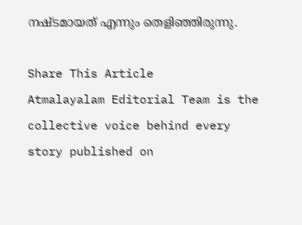നഷ്ടമായത് എന്നും തെളിഞ്ഞിരുന്നു.

Share This Article
Atmalayalam Editorial Team is the collective voice behind every story published on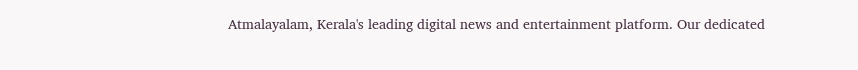Atmalayalam, Kerala's leading digital news and entertainment platform. Our dedicated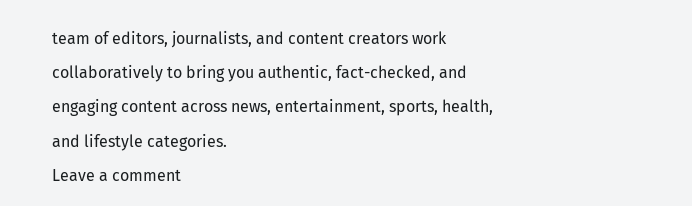team of editors, journalists, and content creators work collaboratively to bring you authentic, fact-checked, and engaging content across news, entertainment, sports, health, and lifestyle categories.
Leave a comment